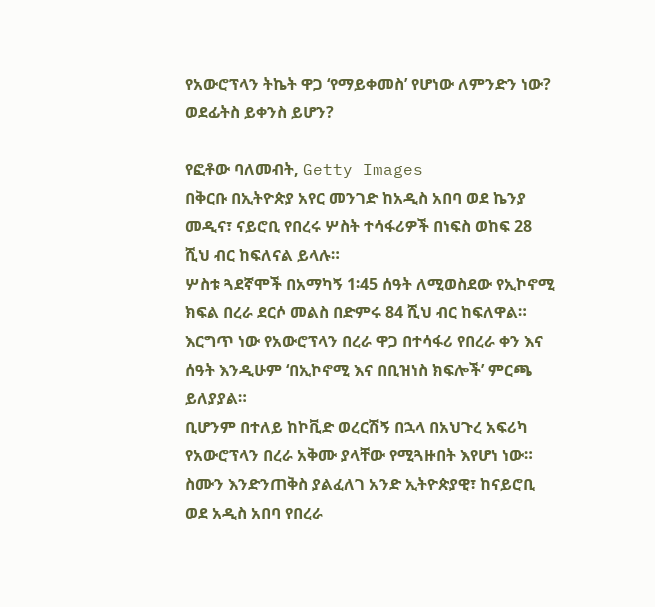የአውሮፕላን ትኬት ዋጋ ‘የማይቀመስ’ የሆነው ለምንድን ነው? ወደፊትስ ይቀንስ ይሆን?

የፎቶው ባለመብት, Getty Images
በቅርቡ በኢትዮጵያ አየር መንገድ ከአዲስ አበባ ወደ ኬንያ መዲና፣ ናይሮቢ የበረሩ ሦስት ተሳፋሪዎች በነፍስ ወከፍ 28 ሺህ ብር ከፍለናል ይላሉ።
ሦስቱ ጓደኛሞች በአማካኝ 1፡45 ሰዓት ለሚወስደው የኢኮኖሚ ክፍል በረራ ደርሶ መልስ በድምሩ 84 ሺህ ብር ከፍለዋል።
እርግጥ ነው የአውሮፕላን በረራ ዋጋ በተሳፋሪ የበረራ ቀን እና ሰዓት እንዲሁም ‘በኢኮኖሚ እና በቢዝነስ ክፍሎች’ ምርጫ ይለያያል።
ቢሆንም በተለይ ከኮቪድ ወረርሽኝ በኋላ በአህጉረ አፍሪካ የአውሮፕላን በረራ አቅሙ ያላቸው የሚጓዙበት እየሆነ ነው።
ስሙን እንድንጠቅስ ያልፈለገ አንድ ኢትዮጵያዊ፣ ከናይሮቢ ወደ አዲስ አበባ የበረራ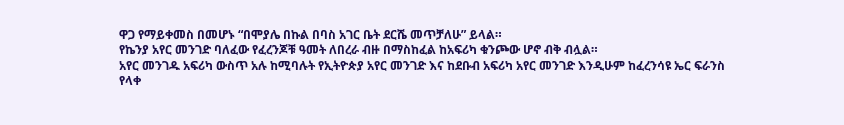ዋጋ የማይቀመስ በመሆኑ “በሞያሌ በኩል በባስ አገር ቤት ደርሼ መጥቻለሁ” ይላል።
የኬንያ አየር መንገድ ባለፈው የፈረንጆቹ ዓመት ለበረራ ብዙ በማስከፈል ከአፍሪካ ቁንጮው ሆኖ ብቅ ብሏል።
አየር መንገዱ አፍሪካ ውስጥ አሉ ከሚባሉት የኢትዮጵያ አየር መንገድ እና ከደቡብ አፍሪካ አየር መንገድ እንዲሁም ከፈረንሳዩ ኤር ፍራንስ የላቀ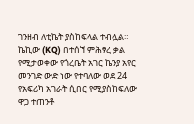ገንዘብ ለቲኬት ያስከፍላል ተብሏል።
ኬኪው (KQ) በተሰኘ ምሕፃረ ቃል የሚታወቀው የጎረቤት አገር ኬንያ አየር መንገድ ውድ ነው የተባለው ወደ 24 የአፍሪካ አገራት ሲበር የሚያስከፍለው ዋጋ ተጠንቶ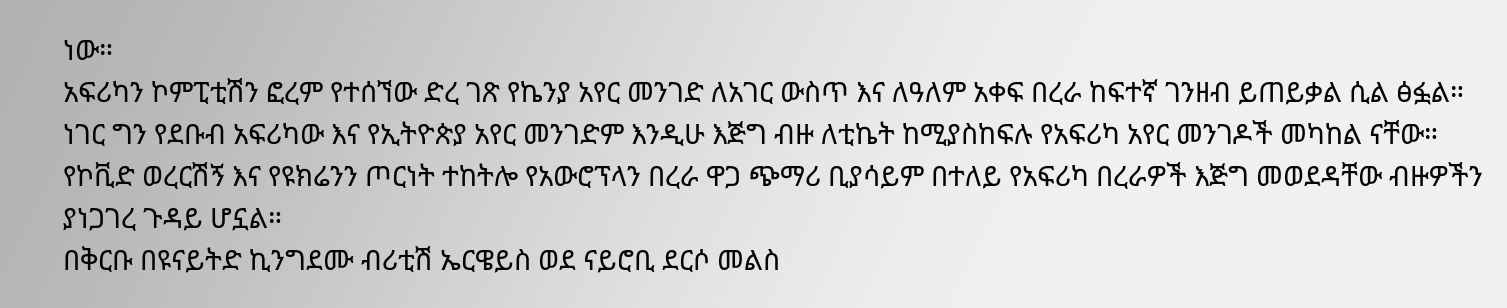ነው።
አፍሪካን ኮምፒቲሽን ፎረም የተሰኘው ድረ ገጽ የኬንያ አየር መንገድ ለአገር ውስጥ እና ለዓለም አቀፍ በረራ ከፍተኛ ገንዘብ ይጠይቃል ሲል ፅፏል።
ነገር ግን የደቡብ አፍሪካው እና የኢትዮጵያ አየር መንገድም እንዲሁ እጅግ ብዙ ለቲኬት ከሚያስከፍሉ የአፍሪካ አየር መንገዶች መካከል ናቸው።
የኮቪድ ወረርሽኝ እና የዩክሬንን ጦርነት ተከትሎ የአውሮፕላን በረራ ዋጋ ጭማሪ ቢያሳይም በተለይ የአፍሪካ በረራዎች እጅግ መወደዳቸው ብዙዎችን ያነጋገረ ጉዳይ ሆኗል።
በቅርቡ በዩናይትድ ኪንግደሙ ብሪቲሽ ኤርዌይስ ወደ ናይሮቢ ደርሶ መልስ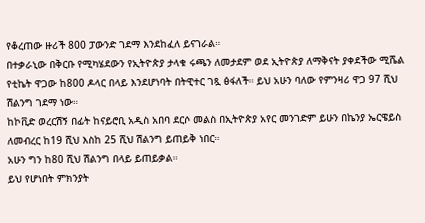የቆረጠው ዙሪች 800 ፓውንድ ገደማ እንደከፈለ ይናገራል።
በተቃራኒው በቅርቡ የሚካሄደውን የኢትዮጵያ ታላቁ ሩጫን ለመታደም ወደ ኢትዮጵያ ለማቅናት ያቀደችው ሚሼል የቲኬት ዋጋው ከ800 ዶላር በላይ እንደሆነባት በትዊተር ገጿ ፅፋለች። ይህ አሁን ባለው የምንዛሪ ዋጋ 97 ሺህ ሽልንግ ገደማ ነው።
ከኮቪድ ወረርሽኝ በፊት ከናይሮቢ አዲስ አበባ ደርሶ መልስ በኢትዮጵያ አየር መንገድም ይሁን በኬንያ ኤርዌይስ ለመብረር ከ19 ሺህ እስከ 25 ሺህ ሽልንግ ይጠይቅ ነበር።
አሁን ግን ከ80 ሺህ ሽልንግ በላይ ይጠይቃል።
ይህ የሆነበት ምክንያት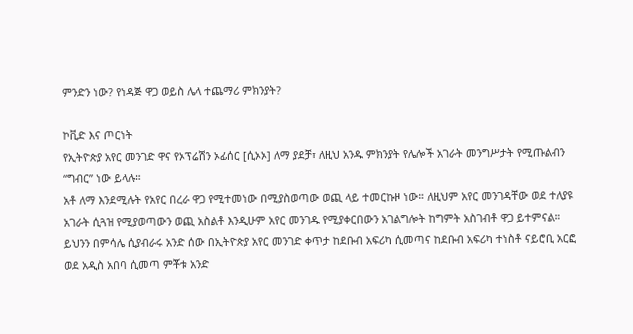ምንድን ነው? የነዳጅ ዋጋ ወይስ ሌላ ተጨማሪ ምክንያት?

ኮቪድ እና ጦርነት
የኢትዮጵያ አየር መንገድ ዋና የኦፕሬሽን ኦፊሰር [ሲኦኦ] ለማ ያደቻ፣ ለዚህ አንዱ ምክንያት የሌሎች አገራት መንግሥታት የሚጡልብን “ግብር” ነው ይላሉ።
አቶ ለማ እንደሚሉት የአየር በረራ ዋጋ የሚተመነው በሚያስወጣው ወጪ ላይ ተመርኩዞ ነው። ለዚህም አየር መንገዳቸው ወደ ተለያዩ አገራት ሲጓዝ የሚያወጣውን ወጪ አስልቶ እንዲሁም አየር መንገዱ የሚያቀርበውን አገልግሎት ከግምት አስገብቶ ዋጋ ይተምናል።
ይህንን በምሳሌ ሲያብራሩ አንድ ሰው በኢትዮጵያ አየር መንገድ ቀጥታ ከደቡብ አፍሪካ ሲመጣና ከደቡብ አፍሪካ ተነስቶ ናይሮቢ አርፎ ወደ አዲስ አበባ ሲመጣ ምቾቱ አንድ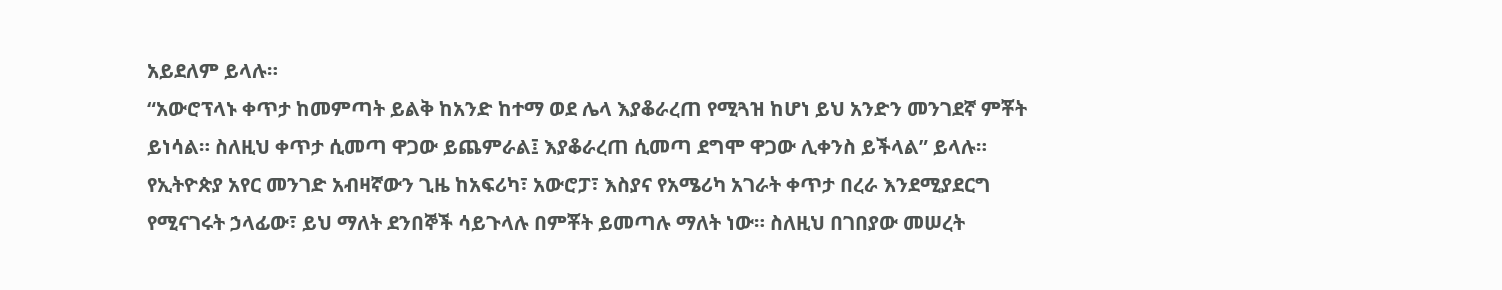አይደለም ይላሉ።
“አውሮፕላኑ ቀጥታ ከመምጣት ይልቅ ከአንድ ከተማ ወደ ሌላ እያቆራረጠ የሚጓዝ ከሆነ ይህ አንድን መንገደኛ ምቾት ይነሳል። ስለዚህ ቀጥታ ሲመጣ ዋጋው ይጨምራል፤ እያቆራረጠ ሲመጣ ደግሞ ዋጋው ሊቀንስ ይችላል” ይላሉ።
የኢትዮጵያ አየር መንገድ አብዛኛውን ጊዜ ከአፍሪካ፣ አውሮፓ፣ እስያና የአሜሪካ አገራት ቀጥታ በረራ እንደሚያደርግ የሚናገሩት ኃላፊው፣ ይህ ማለት ደንበኞች ሳይጉላሉ በምቾት ይመጣሉ ማለት ነው። ስለዚህ በገበያው መሠረት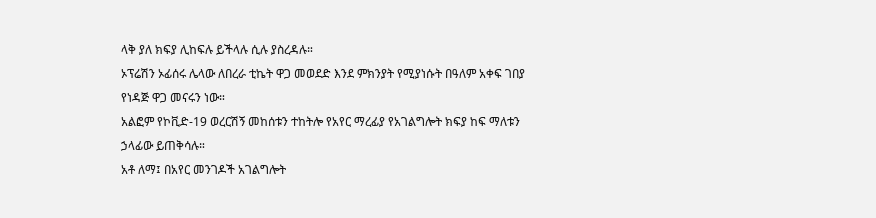ላቅ ያለ ክፍያ ሊከፍሉ ይችላሉ ሲሉ ያስረዳሉ።
ኦፕሬሽን ኦፊሰሩ ሌላው ለበረራ ቲኬት ዋጋ መወደድ እንደ ምክንያት የሚያነሱት በዓለም አቀፍ ገበያ የነዳጅ ዋጋ መናሩን ነው።
አልፎም የኮቪድ-19 ወረርሽኝ መከሰቱን ተከትሎ የአየር ማረፊያ የአገልግሎት ክፍያ ከፍ ማለቱን ኃላፊው ይጠቅሳሉ።
አቶ ለማ፤ በአየር መንገዶች አገልግሎት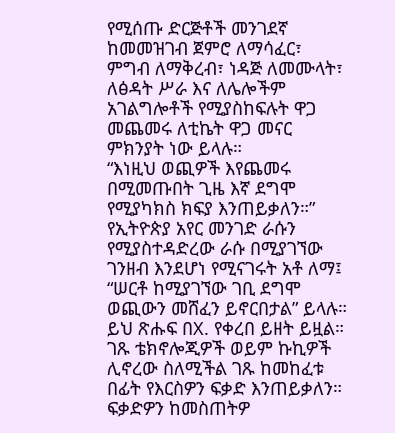የሚሰጡ ድርጅቶች መንገደኛ ከመመዝገብ ጀምሮ ለማሳፈር፣ ምግብ ለማቅረብ፣ ነዳጅ ለመሙላት፣ ለፅዳት ሥራ እና ለሌሎችም አገልግሎቶች የሚያስከፍሉት ዋጋ መጨመሩ ለቲኬት ዋጋ መናር ምክንያት ነው ይላሉ።
“እነዚህ ወጪዎች እየጨመሩ በሚመጡበት ጊዜ እኛ ደግሞ የሚያካክስ ክፍያ እንጠይቃለን።”
የኢትዮጵያ አየር መንገድ ራሱን የሚያስተዳድረው ራሱ በሚያገኘው ገንዘብ እንደሆነ የሚናገሩት አቶ ለማ፤ “ሠርቶ ከሚያገኘው ገቢ ደግሞ ወጪውን መሸፈን ይኖርበታል” ይላሉ።
ይህ ጽሑፍ በX. የቀረበ ይዘት ይዟል። ገጹ ቴክኖሎጂዎች ወይም ኩኪዎች ሊኖረው ስለሚችል ገጹ ከመከፈቱ በፊት የእርስዎን ፍቃድ እንጠይቃለን። ፍቃድዎን ከመስጠትዎ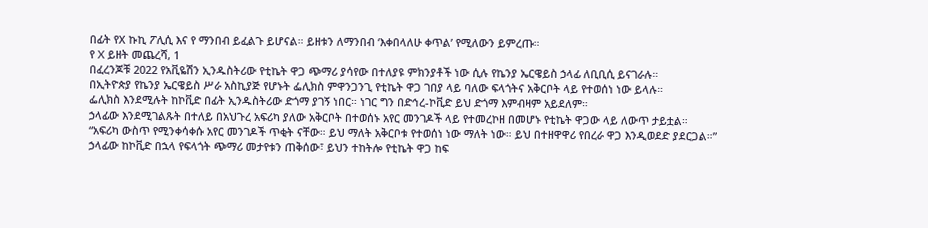በፊት የX ኩኪ ፖሊሲ እና የ ማንበብ ይፈልጉ ይሆናል። ይዘቱን ለማንበብ ‘እቀበላለሁ ቀጥል’ የሚለውን ይምረጡ።
የ X ይዘት መጨረሻ, 1
በፈረንጆቹ 2022 የአቪዬሽን ኢንዱስትሪው የቲኬት ዋጋ ጭማሪ ያሳየው በተለያዩ ምክንያቶች ነው ሲሉ የኬንያ ኤርዌይስ ኃላፊ ለቢቢሲ ይናገራሉ።
በኢትዮጵያ የኬንያ ኤርዌይስ ሥራ አስኪያጅ የሆኑት ፌሊክስ ምዋንጋንጊ የቲኬት ዋጋ ገበያ ላይ ባለው ፍላጎትና አቅርቦት ላይ የተወሰነ ነው ይላሉ።
ፌሊክስ እንደሚሉት ከኮቪድ በፊት ኢንዱስትሪው ድጎማ ያገኝ ነበር። ነገር ግን በድኅረ-ኮቪድ ይህ ድጎማ እምብዛም አይደለም።
ኃላፊው እንደሚገልጹት በተለይ በአህጉረ አፍሪካ ያለው አቅርቦት በተወሰኑ አየር መንገዶች ላይ የተመረኮዘ በመሆኑ የቲኬት ዋጋው ላይ ለውጥ ታይቷል።
“አፍሪካ ውስጥ የሚንቀሳቀሱ አየር መንገዶች ጥቂት ናቸው። ይህ ማለት አቅርቦቱ የተወሰነ ነው ማለት ነው። ይህ በተዘዋዋሪ የበረራ ዋጋ እንዲወደድ ያደርጋል።”
ኃላፊው ከኮቪድ በኋላ የፍላጎት ጭማሪ መታየቱን ጠቅሰው፣ ይህን ተከትሎ የቲኬት ዋጋ ከፍ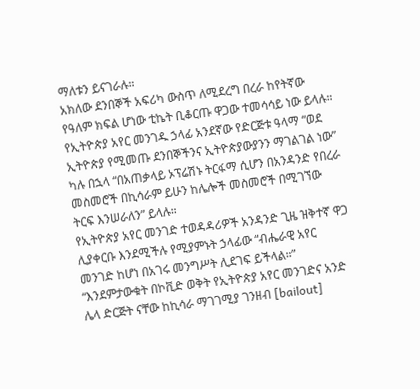ማለቱን ይናገራሉ።
አክለው ደንበኞች አፍሪካ ውስጥ ለሚደረግ በረራ ከየትኛው የዓለም ክፍል ሆነው ቲኬት ቢቆርጡ ዋጋው ተመሳሳይ ነው ይላሉ።
የኢትዮጵያ አየር መንገዱ ኃላፊ አንደኛው የድርጅቱ ዓላማ “ወደ ኢትዮጵያ የሚመጡ ደንበኞችንና ኢትዮጵያውያንን ማገልገል ነው” ካሉ በኋላ “በአጠቃላይ ኦፕሬሽኑ ትርፋማ ሲሆን በአንዳንድ የበረራ መስመሮች በኪሳራም ይሁን ከሌሎች መስመሮች በሚገኘው ትርፍ እንሠራለን” ይላሉ።
የኢትዮጵያ አየር መንገድ ተወዳዳሪዎች አንዳንድ ጊዜ ዝቅተኛ ዋጋ ሊያቀርቡ እንደሚችሉ የሚያምኑት ኃላፊው “ብሔራዊ አየር መንገድ ከሆነ በአገሩ መንግሥት ሊደገፍ ይችላል።”
“እንደምታውቁት በኮቪድ ወቅት የኢትዮጵያ አየር መንገድና አንድ ሌላ ድርጅት ናቸው ከኪሳራ ማገገሚያ ገንዘብ [bailout]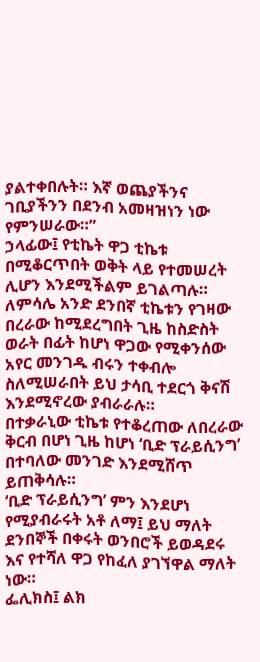ያልተቀበሉት። እኛ ወጨያችንና ገቢያችንን በደንብ አመዛዝነን ነው የምንሠራው።”
ኃላፊው፤ የቲኬት ዋጋ ቲኬቱ በሚቆርጥበት ወቅት ላይ የተመሠረት ሊሆን እንደሚችልም ይገልጣሉ።
ለምሳሌ አንድ ደንበኛ ቲኬቱን የገዛው በረራው ከሚደረግበት ጊዜ ከስድስት ወራት በፊት ከሆነ ዋጋው የሚቀንሰው አየር መንገዱ ብሩን ተቀብሎ ስለሚሠራበት ይህ ታሳቢ ተደርጎ ቅናሽ እንደሚኖረው ያብራራሉ።
በተቃራኒው ቲኬቱ የተቆረጠው ለበረራው ቅርብ በሆነ ጊዜ ከሆነ ‘ቢድ ፕራይሲንግ’ በተባለው መንገድ እንደሚሸጥ ይጠቅሳሉ።
‘ቢድ ፕራይሲንግ’ ምን እንደሆነ የሚያብራሩት አቶ ለማ፤ ይህ ማለት ደንበኞች በቀሩት ወንበሮች ይወዳደሩ እና የተሻለ ዋጋ የከፈለ ያገኘዋል ማለት ነው።
ፌሊክስ፤ ልክ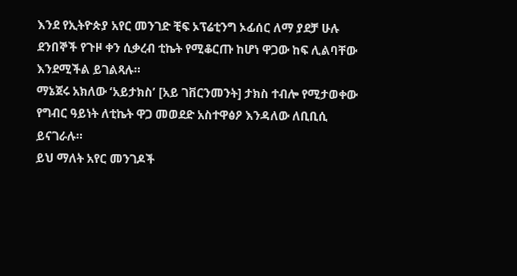እንደ የኢትዮጵያ አየር መንገድ ቺፍ ኦፕሬቲንግ ኦፊሰር ለማ ያደቻ ሁሉ ደንበኞች የጉዞ ቀን ሲቃረብ ቲኬት የሚቆርጡ ከሆነ ዋጋው ከፍ ሊልባቸው እንደሚችል ይገልጻሉ።
ማኔጀሩ አክለው ‘አይታክስ’ [አይ ገቨርንመንት] ታክስ ተብሎ የሚታወቀው የግብር ዓይነት ለቲኬት ዋጋ መወደድ አስተዋፅዖ እንዳለው ለቢቢሲ ይናገራሉ።
ይህ ማለት አየር መንገዶች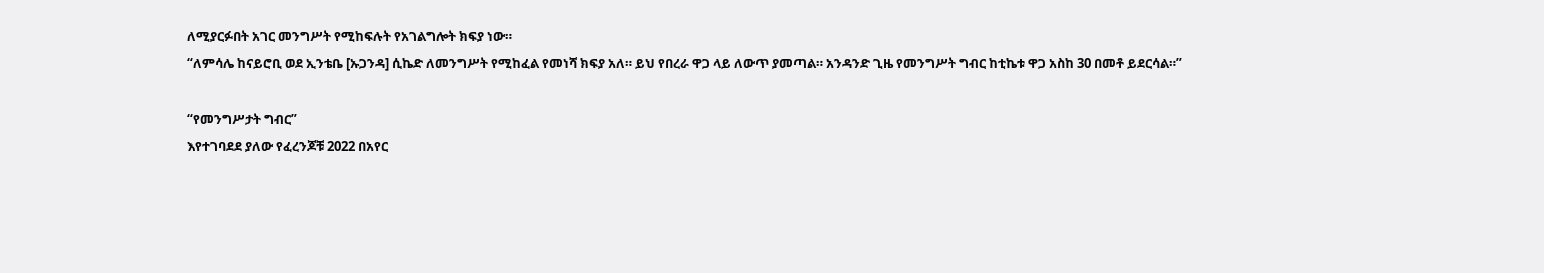ለሚያርፉበት አገር መንግሥት የሚከፍሉት የአገልግሎት ክፍያ ነው።
“ለምሳሌ ከናይሮቢ ወደ ኢንቴቤ [ኡጋንዳ] ሲኬድ ለመንግሥት የሚከፈል የመነሻ ክፍያ አለ። ይህ የበረራ ዋጋ ላይ ለውጥ ያመጣል። አንዳንድ ጊዜ የመንግሥት ግብር ከቲኬቱ ዋጋ አስከ 30 በመቶ ይደርሳል።”

“የመንግሥታት ግብር”
እየተገባደደ ያለው የፈረንጆቹ 2022 በአየር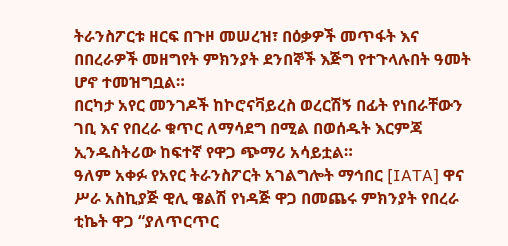ትራንስፖርቱ ዘርፍ በጉዞ መሠረዝ፣ በዕቃዎች መጥፋት እና በበረራዎች መዘግየት ምክንያት ደንበኞች እጅግ የተጉላሉበት ዓመት ሆኖ ተመዝግቧል።
በርካታ አየር መንገዶች ከኮሮናቫይረስ ወረርሽኝ በፊት የነበራቸውን ገቢ እና የበረራ ቁጥር ለማሳደግ በሚል በወሰዱት እርምጃ ኢንዱስትሪው ከፍተኛ የዋጋ ጭማሪ አሳይቷል።
ዓለም አቀፉ የአየር ትራንስፖርት አገልግሎት ማኅበር [IATA] ዋና ሥራ አስኪያጅ ዊሊ ዌልሽ የነዳጅ ዋጋ በመጨሩ ምክንያት የበረራ ቲኬት ዋጋ “ያለጥርጥር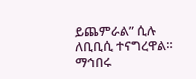ይጨምራል” ሲሉ ለቢቢሲ ተናግረዋል።
ማኅበሩ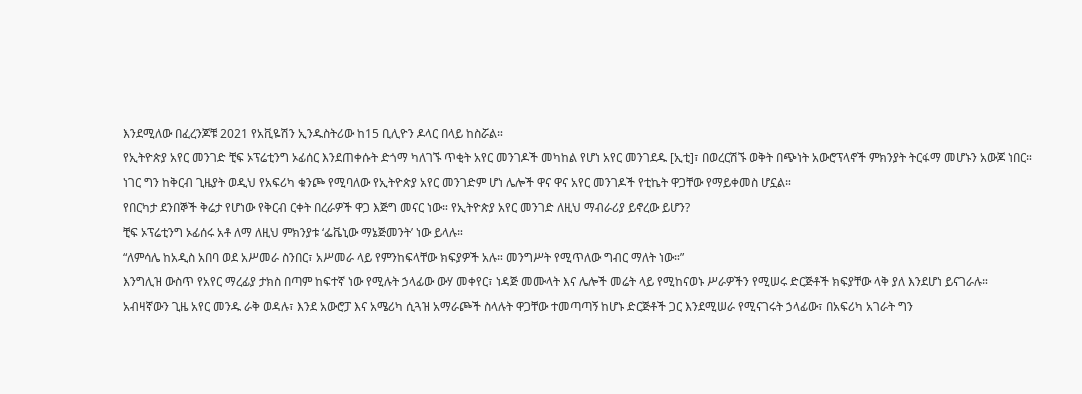እንደሚለው በፈረንጆቹ 2021 የአቪዬሽን ኢንዱስትሪው ከ15 ቢሊዮን ዶላር በላይ ከስሯል።
የኢትዮጵያ አየር መንገድ ቺፍ ኦፕሬቲንግ ኦፊሰር እንደጠቀሱት ድጎማ ካለገኙ ጥቂት አየር መንገዶች መካከል የሆነ አየር መንገደዱ [ኢቲ]፣ በወረርሽኙ ወቅት በጭነት አውሮፕላኖች ምክንያት ትርፋማ መሆኑን አውጆ ነበር።
ነገር ግን ከቅርብ ጊዜያት ወዲህ የአፍሪካ ቁንጮ የሚባለው የኢትዮጵያ አየር መንገድም ሆነ ሌሎች ዋና ዋና አየር መንገዶች የቲኬት ዋጋቸው የማይቀመስ ሆኗል።
የበርካታ ደንበኞች ቅሬታ የሆነው የቅርብ ርቀት በረራዎች ዋጋ እጅግ መናር ነው። የኢትዮጵያ አየር መንገድ ለዚህ ማብራሪያ ይኖረው ይሆን?
ቺፍ ኦፕሬቲንግ ኦፊሰሩ አቶ ለማ ለዚህ ምክንያቱ ‘ፌቬኒው ማኔጅመንት’ ነው ይላሉ።
“ለምሳሌ ከአዲስ አበባ ወደ አሥመራ ስንበር፣ አሥመራ ላይ የምንከፍላቸው ክፍያዎች አሉ። መንግሥት የሚጥለው ግብር ማለት ነው።”
እንግሊዝ ውስጥ የአየር ማረፊያ ታክስ በጣም ከፍተኛ ነው የሚሉት ኃላፊው ውሃ መቀየር፣ ነዳጅ መሙላት እና ሌሎች መሬት ላይ የሚከናወኑ ሥራዎችን የሚሠሩ ድርጅቶች ክፍያቸው ላቅ ያለ እንደሆነ ይናገራሉ።
አብዛኛውን ጊዜ አየር መንዱ ራቅ ወዳሉ፣ እንደ አውሮፓ እና አሜሪካ ሲጓዝ አማራጮች ስላሉት ዋጋቸው ተመጣጣኝ ከሆኑ ድርጅቶች ጋር እንደሚሠራ የሚናገሩት ኃላፊው፣ በአፍሪካ አገራት ግን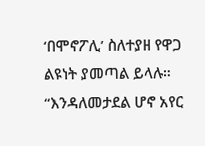‘በሞኖፖሊ’ ስለተያዘ የዋጋ ልዩነት ያመጣል ይላሉ።
“እንዳለመታደል ሆኖ አየር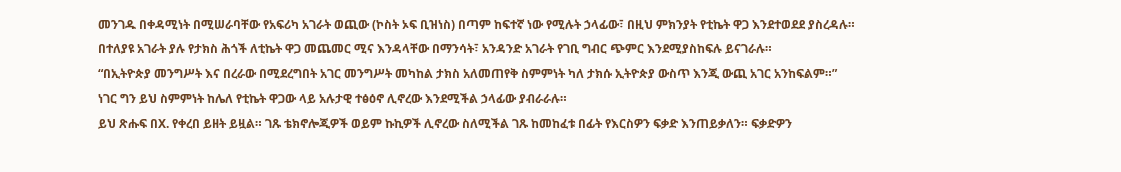መንገዱ በቀዳሚነት በሚሠራባቸው የአፍሪካ አገራት ወጪው (ኮስት ኦፍ ቢዝነስ) በጣም ከፍተኛ ነው የሚሉት ኃላፊው፣ በዚህ ምክንያት የቲኬት ዋጋ እንደተወደደ ያስረዳሉ።
በተለያዩ አገራት ያሉ የታክስ ሕጎች ለቲኬት ዋጋ መጨመር ሚና እንዳላቸው በማንሳት፣ አንዳንድ አገራት የገቢ ግብር ጭምር እንደሚያስከፍሉ ይናገራሉ።
“በኢትዮጵያ መንግሥት እና በረራው በሚደረግበት አገር መንግሥት መካከል ታክስ አለመጠየቅ ስምምነት ካለ ታክሱ ኢትዮጵያ ውስጥ እንጂ ውጪ አገር አንከፍልም።”
ነገር ግን ይህ ስምምነት ከሌለ የቲኬት ዋጋው ላይ አሉታዊ ተፅዕኖ ሊኖረው እንደሚችል ኃላፊው ያብራራሉ።
ይህ ጽሑፍ በX. የቀረበ ይዘት ይዟል። ገጹ ቴክኖሎጂዎች ወይም ኩኪዎች ሊኖረው ስለሚችል ገጹ ከመከፈቱ በፊት የእርስዎን ፍቃድ እንጠይቃለን። ፍቃድዎን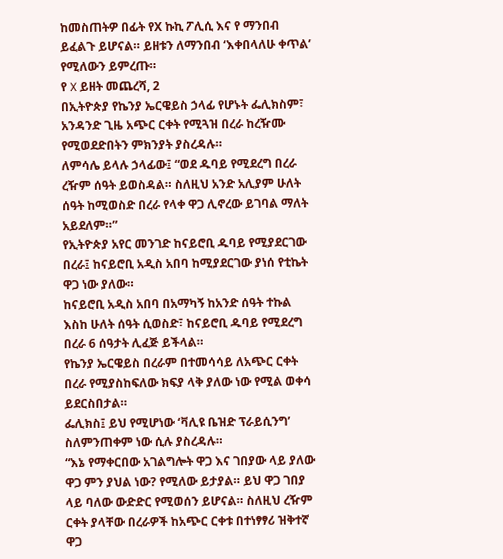ከመስጠትዎ በፊት የX ኩኪ ፖሊሲ እና የ ማንበብ ይፈልጉ ይሆናል። ይዘቱን ለማንበብ ‘እቀበላለሁ ቀጥል’ የሚለውን ይምረጡ።
የ X ይዘት መጨረሻ, 2
በኢትዮጵያ የኬንያ ኤርዌይስ ኃላፊ የሆኑት ፌሊክስም፣ አንዳንድ ጊዜ አጭር ርቀት የሚጓዝ በረራ ከረዥሙ የሚወደድበትን ምክንያት ያስረዳሉ።
ለምሳሌ ይላሉ ኃላፊው፤ “ወደ ዱባይ የሚደረግ በረራ ረዥም ሰዓት ይወስዳል። ስለዚህ አንድ አሊያም ሁለት ሰዓት ከሚወስድ በረራ የላቀ ዋጋ ሊኖረው ይገባል ማለት አይደለም።”
የኢትዮጵያ አየር መንገድ ከናይሮቢ ዱባይ የሚያደርገው በረራ፤ ከናይሮቢ አዲስ አበባ ከሚያደርገው ያነሰ የቲኬት ዋጋ ነው ያለው።
ከናይሮቢ አዲስ አበባ በአማካኝ ከአንድ ሰዓት ተኩል እስከ ሁለት ሰዓት ሲወስድ፣ ከናይሮቢ ዱባይ የሚደረግ በረራ 6 ሰዓታት ሊፈጅ ይችላል።
የኬንያ ኤርዌይስ በረራም በተመሳሳይ ለአጭር ርቀት በረራ የሚያስከፍለው ክፍያ ላቅ ያለው ነው የሚል ወቀሳ ይደርስበታል።
ፌሊክስ፤ ይህ የሚሆነው ‘ቫሊዩ ቤዝድ ፕራይሲንግ’ ስለምንጠቀም ነው ሲሉ ያስረዳሉ።
“እኔ የማቀርበው አገልግሎት ዋጋ እና ገበያው ላይ ያለው ዋጋ ምን ያህል ነው? የሚለው ይታያል። ይህ ዋጋ ገበያ ላይ ባለው ውድድር የሚወሰን ይሆናል። ስለዚህ ረዥም ርቀት ያላቸው በረራዎች ከአጭር ርቀቱ በተነፃፃሪ ዝቅተኛ ዋጋ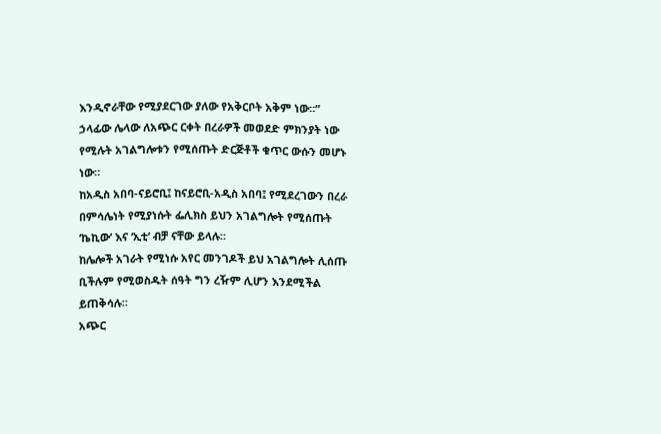እንዲኖራቸው የሚያደርገው ያለው የአቅርቦት አቅም ነው።”
ኃላፊው ሌላው ለአጭር ርቀት በረራዎች መወደድ ምክንያት ነው የሚሉት አገልግሎቱን የሚሰጡት ድርጅቶች ቁጥር ውሱን መሆኑ ነው።
ከአዲስ አበባ-ናይሮቢ፤ ከናይሮቢ-አዲስ አበባ፤ የሚደረገውን በረራ በምሳሌነት የሚያነሱት ፌሊክስ ይህን አገልግሎት የሚሰጡት ‘ኬኪው’ እና ‘ኢቲ’ ብቻ ናቸው ይላሉ።
ከሌሎች አገራት የሚነሱ አየር መንገዶች ይህ አገልግሎት ሊሰጡ ቢችሉም የሚወስዱት ሰዓት ግን ረዥም ሊሆን እንደሚችል ይጠቅሳሉ።
አጭር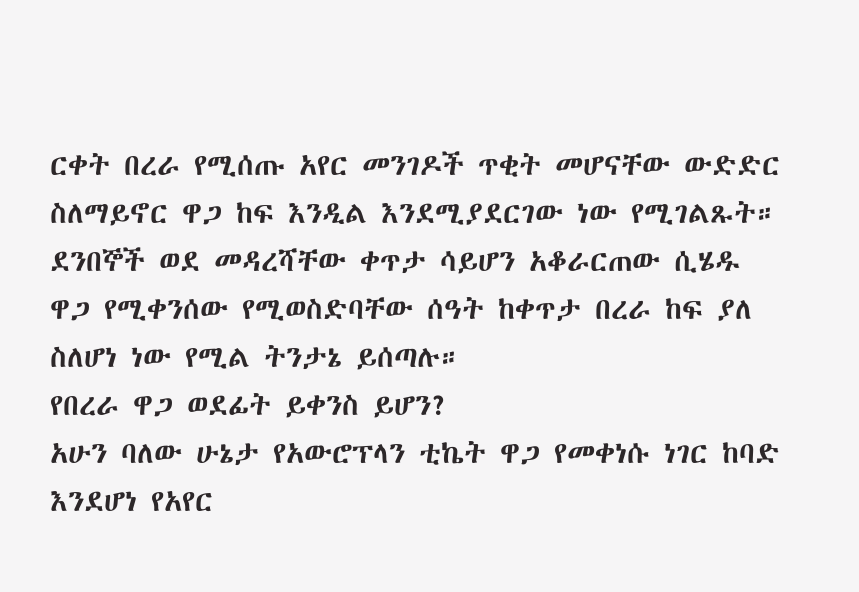ርቀት በረራ የሚሰጡ አየር መንገዶች ጥቂት መሆናቸው ውድድር ስለማይኖር ዋጋ ከፍ እንዲል እንደሚያደርገው ነው የሚገልጹት።
ደንበኞች ወደ መዳረሻቸው ቀጥታ ሳይሆን አቆራርጠው ሲሄዱ ዋጋ የሚቀንሰው የሚወስድባቸው ሰዓት ከቀጥታ በረራ ከፍ ያለ ስለሆነ ነው የሚል ትንታኔ ይሰጣሉ።
የበረራ ዋጋ ወደፊት ይቀንስ ይሆን?
አሁን ባለው ሁኔታ የአውሮፕላን ቲኬት ዋጋ የመቀነሱ ነገር ከባድ እንደሆነ የአየር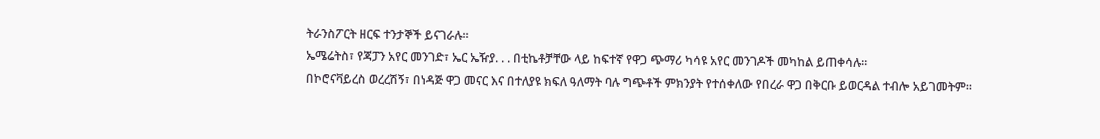ትራንስፖርት ዘርፍ ተንታኞች ይናገራሉ።
ኤሜሬትስ፣ የጃፓን አየር መንገድ፣ ኤር ኤዥያ. . . በቲኬቶቻቸው ላይ ከፍተኛ የዋጋ ጭማሪ ካሳዩ አየር መንገዶች መካከል ይጠቀሳሉ።
በኮሮናቫይረስ ወረረሽኝ፣ በነዳጅ ዋጋ መናር እና በተለያዩ ክፍለ ዓለማት ባሉ ግጭቶች ምክንያት የተሰቀለው የበረራ ዋጋ በቅርቡ ይወርዳል ተብሎ አይገመትም።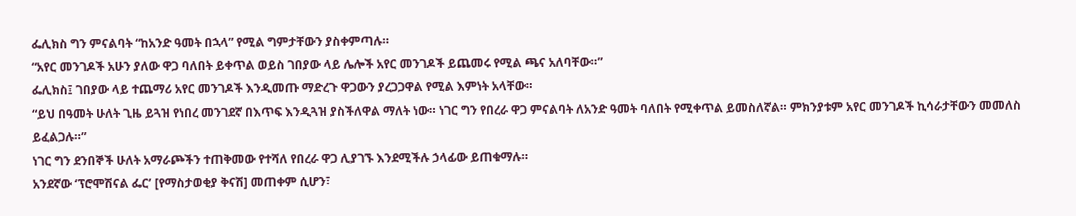ፌሊክስ ግን ምናልባት “ከአንድ ዓመት በኋላ” የሚል ግምታቸውን ያስቀምጣሉ።
“አየር መንገዶች አሁን ያለው ዋጋ ባለበት ይቀጥል ወይስ ገበያው ላይ ሌሎች አየር መንገዶች ይጨመሩ የሚል ጫና አለባቸው።”
ፌሊክስ፤ ገበያው ላይ ተጨማሪ አየር መንገዶች እንዲመጡ ማድረጉ ዋጋውን ያረጋጋዋል የሚል እምነት አላቸው።
“ይህ በዓመት ሁለት ጊዜ ይጓዝ የነበረ መንገደኛ በእጥፍ እንዲጓዝ ያስችለዋል ማለት ነው። ነገር ግን የበረራ ዋጋ ምናልባት ለአንድ ዓመት ባለበት የሚቀጥል ይመስለኛል። ምክንያቱም አየር መንገዶች ኪሳራታቸውን መመለስ ይፈልጋሉ።”
ነገር ግን ደንበኞች ሁለት አማራጮችን ተጠቅመው የተሻለ የበረራ ዋጋ ሊያገኙ እንደሚችሉ ኃላፊው ይጠቁማሉ።
አንደኛው ‘ፕሮሞሽናል ፌር’ [የማስታወቂያ ቅናሽ] መጠቀም ሲሆን፣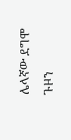ሌላኛው ደግሞ ጉዞን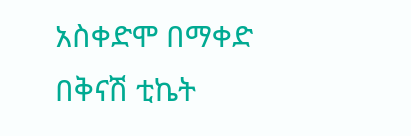አስቀድሞ በማቀድ በቅናሽ ቲኬት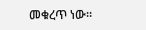መቁረጥ ነው።